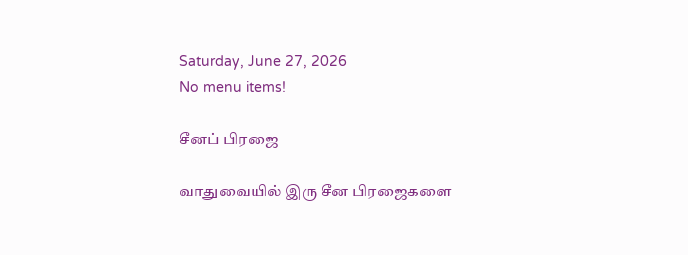Saturday, June 27, 2026
No menu items!

சீனப் பிரஜை

வாதுவையில் இரு சீன பிரஜைகளை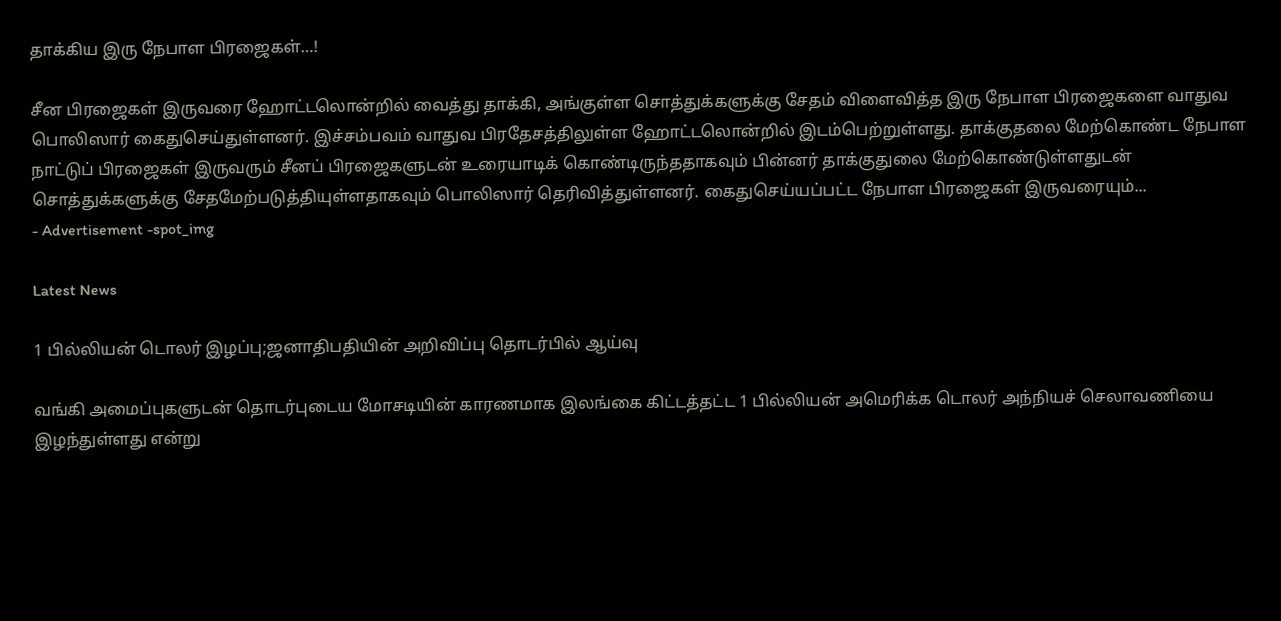தாக்கிய இரு நேபாள பிரஜைகள்…!

சீன பிரஜைகள் இருவரை ஹோட்டலொன்றில் வைத்து தாக்கி, அங்குள்ள சொத்துக்களுக்கு சேதம் விளைவித்த இரு நேபாள பிரஜைகளை வாதுவ பொலிஸார் கைதுசெய்துள்ளனர். இச்சம்பவம் வாதுவ பிரதேசத்திலுள்ள ஹோட்டலொன்றில் இடம்பெற்றுள்ளது. தாக்குதலை மேற்கொண்ட நேபாள நாட்டுப் பிரஜைகள் இருவரும் சீனப் பிரஜைகளுடன் உரையாடிக் கொண்டிருந்ததாகவும் பின்னர் தாக்குதுலை மேற்கொண்டுள்ளதுடன் சொத்துக்களுக்கு சேதமேற்படுத்தியுள்ளதாகவும் பொலிஸார் தெரிவித்துள்ளனர். கைதுசெய்யப்பட்ட நேபாள பிரஜைகள் இருவரையும்...
- Advertisement -spot_img

Latest News

1 பில்லியன் டொலர் இழப்பு;ஜனாதிபதியின் அறிவிப்பு தொடர்பில் ஆய்வு

வங்கி அமைப்புகளுடன் தொடர்புடைய மோசடியின் காரணமாக இலங்கை கிட்டத்தட்ட 1 பில்லியன் அமெரிக்க டொலர் அந்நியச் செலாவணியை இழந்துள்ளது என்று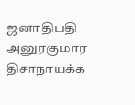ஜனாதிபதி அனுரகுமார திசாநாயக்க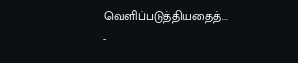வெளிப்படுத்தியதைத்...
-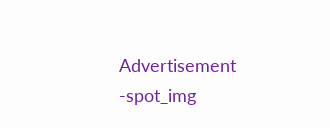Advertisement -spot_img